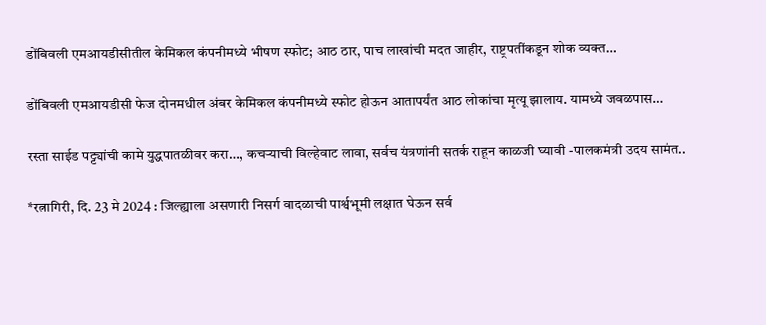डोंबिवली एमआयडीसीतील केमिकल कंपनीमध्ये भीषण स्फोट; आठ ठार, पाच लाखांची मदत जाहीर, राष्ट्रपतींकडून शोक व्यक्त…

डोंबिवली एमआयडीसी फेज दोनमधील अंबर केमिकल कंपनीमध्ये स्फोट होऊन आतापर्यंत आठ लोकांचा मृत्यू झालाय. यामध्ये जवळपास…

रस्ता साईड पट्ट्यांची कामे युद्धपातळीवर करा…, कचऱ्याची विल्हेवाट लावा, सर्वच यंत्रणांनी सतर्क राहून काळजी घ्यावी -पालकमंत्री उदय सामंत..

*रत्नागिरी, दि. 23 मे 2024 : जिल्ह्याला असणारी निसर्ग वादळाची पार्श्वभूमी लक्षात घेऊन सर्व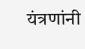यंत्रणांनी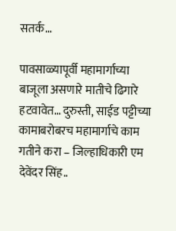सतर्क…

पावसाळ्यापूर्वी महामार्गाच्या बाजूला असणारे मातीचे ढिगारे हटवावेत… दुरुस्ती, साईड पट्टीच्या कामाबरोबरच महामार्गाचे काम गतीने करा – जिल्हाधिकारी एम देवेंदर सिंह..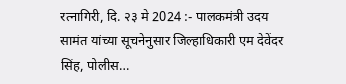रत्नागिरी, दि. २३ मे 2024 :- पालकमंत्री उदय सामंत यांच्या सूचनेनुसार जिल्हाधिकारी एम देवेंदर सिंह, पोलीस…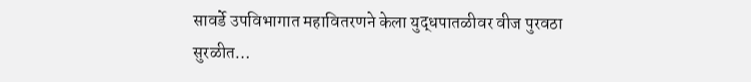सावर्डे उपविभागात महावितरणने केला युद्धपातळीवर वीज पुरवठा सुरळीत…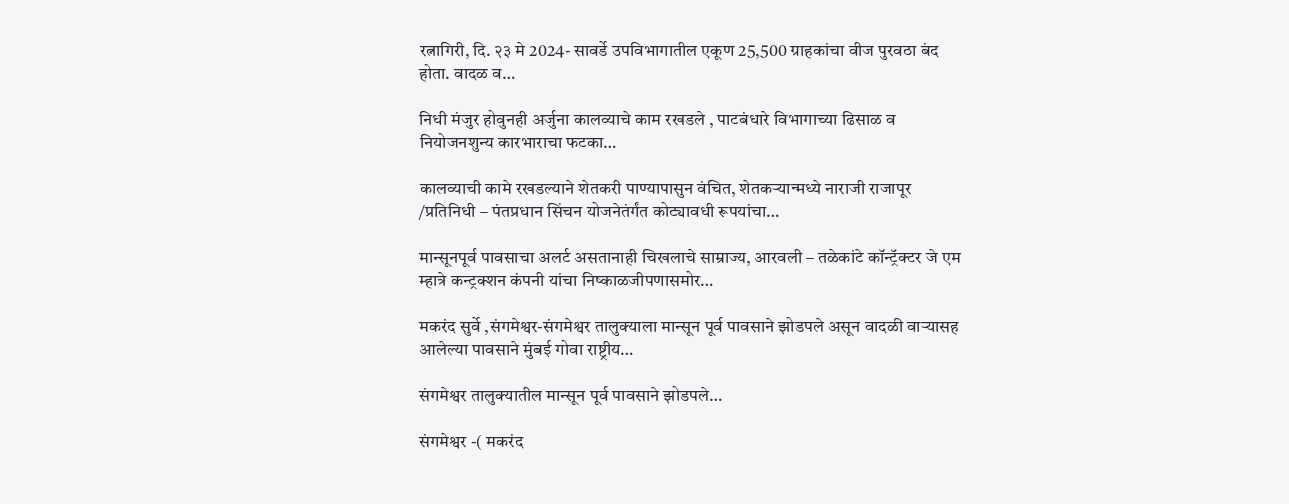रत्नागिरी, दि. २३ मे 2024- सावर्डे उपविभागातील एकूण 25,500 ग्राहकांचा वीज पुरवठा बंद होता. वादळ व…

निधी मंजुर होवुनही अर्जुना कालव्याचे काम रखडले , पाटबंधारे विभागाच्या ढिसाळ व नियोजनशुन्य कारभाराचा फटका…

कालव्याची कामे रखडल्याने शेतकरी पाण्यापासुन वंचित, शेतकऱ्यान्मध्ये नाराजी राजापूर /प्रतिनिधी – पंतप्रधान सिंचन योजनेतंर्गंत कोट्यावधी रूपयांचा…

मान्सूनपूर्व पावसाचा अलर्ट असतानाही चिखलाचे साम्राज्य, आरवली – तळेकांटे कॉन्ट्रॅक्टर जे एम म्हात्रे कन्ट्रक्शन कंपनी यांचा निष्काळजीपणासमोर…

मकरंद सुर्वे ,संगमेश्वर-संगमेश्वर तालुक्याला मान्सून पूर्व पावसाने झोडपले असून वादळी वाऱ्यासह आलेल्या पावसाने मुंबई गोवा राष्ट्रीय…

संगमेश्वर तालुक्यातील मान्सून पूर्व पावसाने झोडपले…

संगमेश्वर -( मकरंद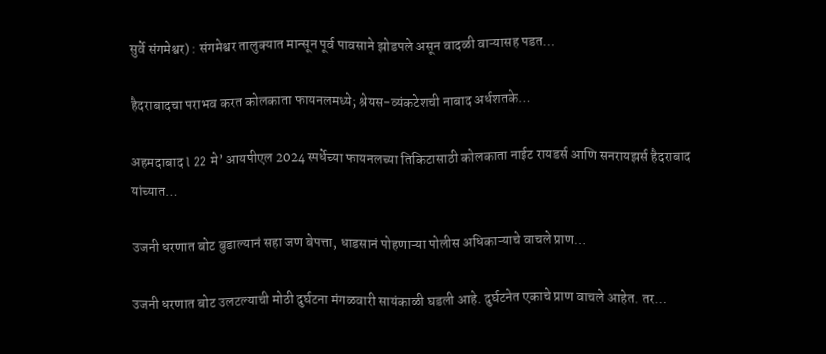सुर्वे संगमेश्वर) : संगमेश्वर तालुक्यात मान्सून पूर्व पावसाने झोडपले असून वादळी वाऱ्यासह पडत…

हैदराबादचा पराभव करत कोलकाता फायनलमध्ये; श्रेयस-व्यंकटेशची नाबाद अर्धशतके…

अहमदाबाद l 22 मे’ आयपीएल 2024 स्पर्धेच्या फायनलच्या तिकिटासाठी कोलकाता नाईट रायडर्स आणि सनरायझर्स हैदराबाद यांच्यात…

उजनी धरणात बोट बुडाल्यानं सहा जण बेपत्ता, धाडसानं पोहणाऱ्या पोलीस अधिकाऱ्याचे वाचले प्राण…

उजनी धरणात बोट उलटल्याची मोठी दुर्घटना मंगळवारी सायंकाळी घडली आहे. दुर्घटनेत एकाचे प्राण वाचले आहेत. तर…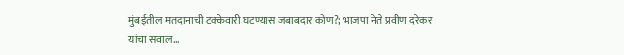मुंबईतील मतदानाची टक्केवारी घटण्यास जबाबदार कोण?; भाजपा नेते प्रवीण दरेकर यांचा सवाल…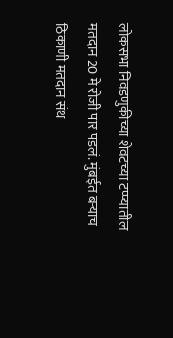लोकसभा निवडणुकीच्या शेवटच्या टप्प्यातील मतदान 20 मे रोजी पार पडलं. मुंबईत बऱ्याच ठिकाणी मतदान संथ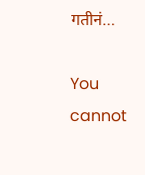गतीनं…

You cannot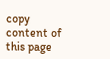copy content of this page